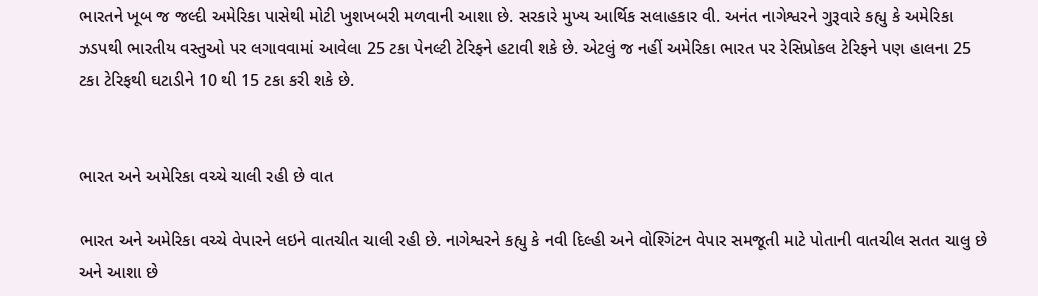ભારતને ખૂબ જ જલ્દી અમેરિકા પાસેથી મોટી ખુશખબરી મળવાની આશા છે. સરકારે મુખ્ય આર્થિક સલાહકાર વી. અનંત નાગેશ્વરને ગુરૂવારે કહ્યુ કે અમેરિકા ઝડપથી ભારતીય વસ્તુઓ પર લગાવવામાં આવેલા 25 ટકા પેનલ્ટી ટેરિફને હટાવી શકે છે. એટલું જ નહીં અમેરિકા ભારત પર રેસિપ્રોકલ ટેરિફને પણ હાલના 25 ટકા ટેરિફથી ઘટાડીને 10 થી 15 ટકા કરી શકે છે.


ભારત અને અમેરિકા વચ્ચે ચાલી રહી છે વાત

ભારત અને અમેરિકા વચ્ચે વેપારને લઇને વાતચીત ચાલી રહી છે. નાગેશ્વરને કહ્યુ કે નવી દિલ્હી અને વોશ્ગિંટન વેપાર સમજૂતી માટે પોતાની વાતચીલ સતત ચાલુ છે અને આશા છે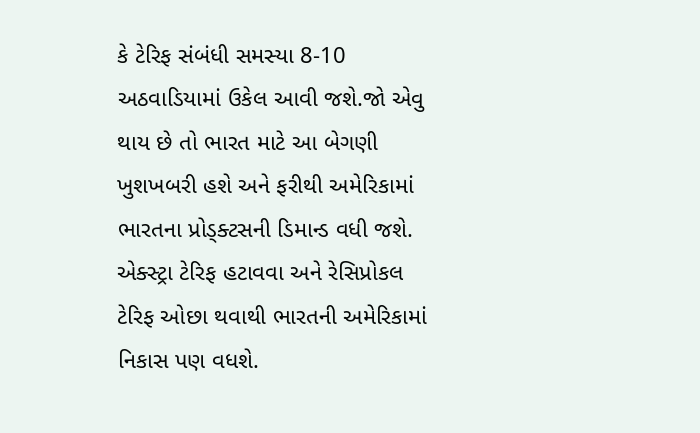કે ટેરિફ સંબંધી સમસ્યા 8-10 અઠવાડિયામાં ઉકેલ આવી જશે.જો એવુ થાય છે તો ભારત માટે આ બેગણી ખુશખબરી હશે અને ફરીથી અમેરિકામાં ભારતના પ્રોડ્ક્ટસની ડિમાન્ડ વધી જશે. એક્સ્ટ્રા ટેરિફ હટાવવા અને રેસિપ્રોકલ ટેરિફ ઓછા થવાથી ભારતની અમેરિકામાં નિકાસ પણ વધશે.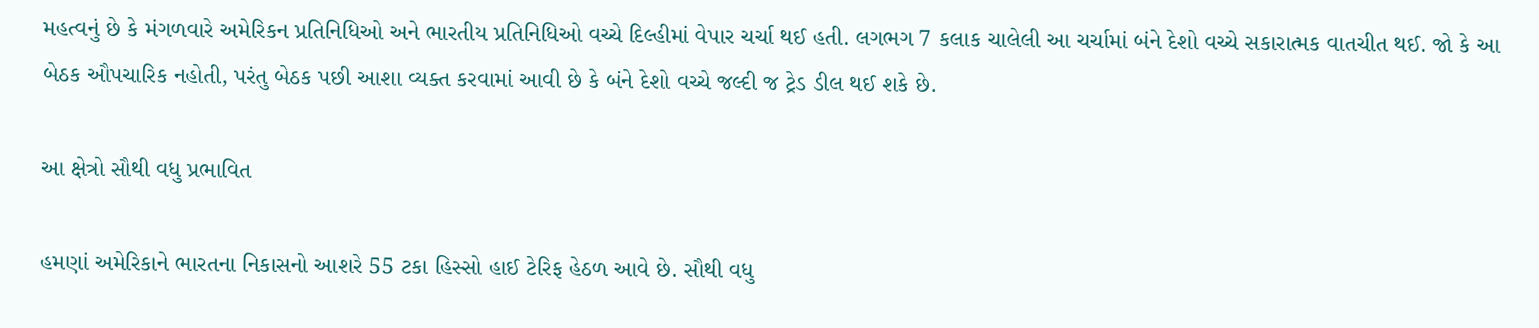મહત્વનું છે કે મંગળવારે અમેરિકન પ્રતિનિધિઓ અને ભારતીય પ્રતિનિધિઓ વચ્ચે દિલ્હીમાં વેપાર ચર્ચા થઈ હતી. લગભગ 7 કલાક ચાલેલી આ ચર્ચામાં બંને દેશો વચ્ચે સકારાત્મક વાતચીત થઈ. જો કે આ બેઠક ઔપચારિક નહોતી, પરંતુ બેઠક પછી આશા વ્યક્ત કરવામાં આવી છે કે બંને દેશો વચ્ચે જલ્દી જ ટ્રેડ ડીલ થઈ શકે છે.

આ ક્ષેત્રો સૌથી વધુ પ્રભાવિત

હમણાં અમેરિકાને ભારતના નિકાસનો આશરે 55 ટકા હિસ્સો હાઈ ટેરિફ હેઠળ આવે છે. સૌથી વધુ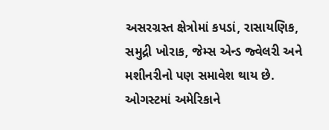અસરગ્રસ્ત ક્ષેત્રોમાં કપડાં, રાસાયણિક, સમુદ્રી ખોરાક, જેમ્સ એન્ડ જ્વેલરી અને મશીનરીનો પણ સમાવેશ થાય છે. ઓગસ્ટમાં અમેરિકાને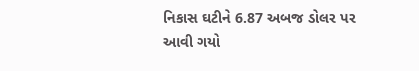નિકાસ ઘટીને 6.87 અબજ ડોલર પર આવી ગયો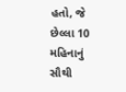હતો, જે છેલ્લા 10 મહિનાનું સૌથી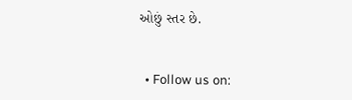ઓછું સ્તર છે.


  • Follow us on: